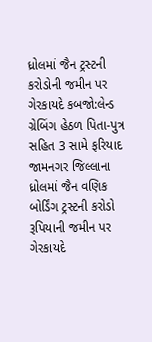ધ્રોલમાં જૈન ટ્રસ્ટની કરોડોની જમીન પર ગેરકાયદે કબજો:લેન્ડ ગ્રેબિંગ હેઠળ પિતા-પુત્ર સહિત 3 સામે ફરિયાદ
જામનગર જિલ્લાના ધ્રોલમાં જૈન વણિક બોર્ડિંગ ટ્રસ્ટની કરોડો રૂપિયાની જમીન પર ગેરકાયદે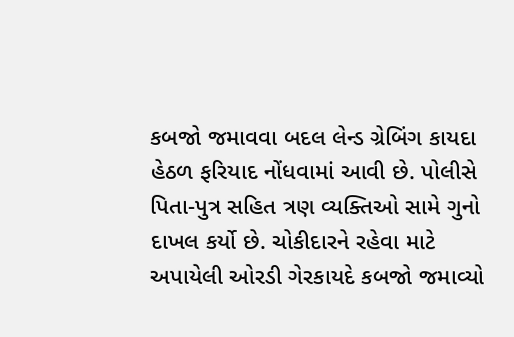કબજો જમાવવા બદલ લેન્ડ ગ્રેબિંગ કાયદા હેઠળ ફરિયાદ નોંધવામાં આવી છે. પોલીસે પિતા-પુત્ર સહિત ત્રણ વ્યક્તિઓ સામે ગુનો દાખલ કર્યો છે. ચોકીદારને રહેવા માટે અપાયેલી ઓરડી ગેરકાયદે કબજો જમાવ્યો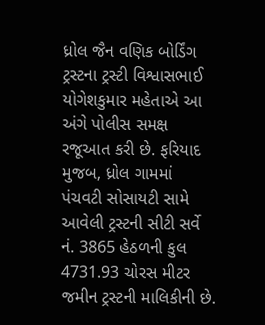ધ્રોલ જૈન વણિક બોર્ડિંગ ટ્રસ્ટના ટ્રસ્ટી વિશ્વાસભાઈ યોગેશકુમાર મહેતાએ આ અંગે પોલીસ સમક્ષ રજૂઆત કરી છે. ફરિયાદ મુજબ, ધ્રોલ ગામમાં પંચવટી સોસાયટી સામે આવેલી ટ્રસ્ટની સીટી સર્વે નં. 3865 હેઠળની કુલ 4731.93 ચોરસ મીટર જમીન ટ્રસ્ટની માલિકીની છે.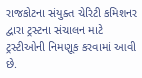રાજકોટના સંયુક્ત ચેરિટી કમિશનર દ્વારા ટ્રસ્ટના સંચાલન માટે ટ્રસ્ટીઓની નિમણૂક કરવામાં આવી છે.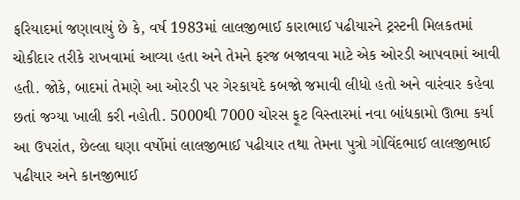ફરિયાદમાં જણાવાયું છે કે, વર્ષ 1983માં લાલજીભાઈ કારાભાઈ પઢીયારને ટ્રસ્ટની મિલકતમાં ચોકીદાર તરીકે રાખવામાં આવ્યા હતા અને તેમને ફરજ બજાવવા માટે એક ઓરડી આપવામાં આવી હતી. જોકે, બાદમાં તેમણે આ ઓરડી પર ગેરકાયદે કબજો જમાવી લીધો હતો અને વારંવાર કહેવા છતાં જગ્યા ખાલી કરી નહોતી. 5000થી 7000 ચોરસ ફૂટ વિસ્તારમાં નવા બાંધકામો ઊભા કર્યા
આ ઉપરાંત, છેલ્લા ઘણા વર્ષોમાં લાલજીભાઈ પઢીયાર તથા તેમના પુત્રો ગોવિંદભાઈ લાલજીભાઈ પઢીયાર અને કાનજીભાઈ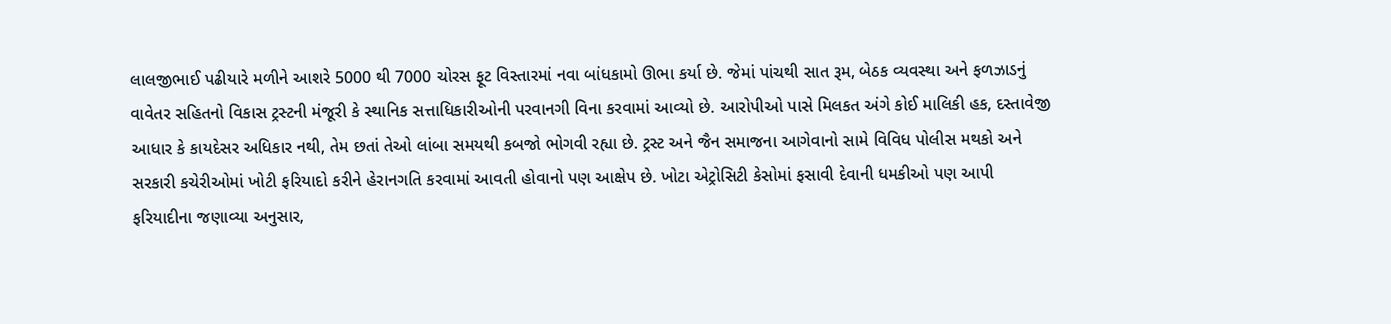લાલજીભાઈ પઢીયારે મળીને આશરે 5000 થી 7000 ચોરસ ફૂટ વિસ્તારમાં નવા બાંધકામો ઊભા કર્યા છે. જેમાં પાંચથી સાત રૂમ, બેઠક વ્યવસ્થા અને ફળઝાડનું વાવેતર સહિતનો વિકાસ ટ્રસ્ટની મંજૂરી કે સ્થાનિક સત્તાધિકારીઓની પરવાનગી વિના કરવામાં આવ્યો છે. આરોપીઓ પાસે મિલકત અંગે કોઈ માલિકી હક, દસ્તાવેજી આધાર કે કાયદેસર અધિકાર નથી, તેમ છતાં તેઓ લાંબા સમયથી કબજો ભોગવી રહ્યા છે. ટ્રસ્ટ અને જૈન સમાજના આગેવાનો સામે વિવિધ પોલીસ મથકો અને સરકારી કચેરીઓમાં ખોટી ફરિયાદો કરીને હેરાનગતિ કરવામાં આવતી હોવાનો પણ આક્ષેપ છે. ખોટા એટ્રોસિટી કેસોમાં ફસાવી દેવાની ધમકીઓ પણ આપી
ફરિયાદીના જણાવ્યા અનુસાર,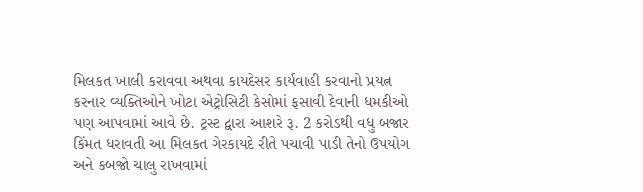મિલકત ખાલી કરાવવા અથવા કાયદેસર કાર્યવાહી કરવાનો પ્રયત્ન કરનાર વ્યક્તિઓને ખોટા એટ્રોસિટી કેસોમાં ફસાવી દેવાની ધમકીઓ પણ આપવામાં આવે છે. ટ્રસ્ટ દ્વારા આશરે રૂ. 2 કરોડથી વધુ બજાર કિંમત ધરાવતી આ મિલકત ગેરકાયદે રીતે પચાવી પાડી તેનો ઉપયોગ અને કબજો ચાલુ રાખવામાં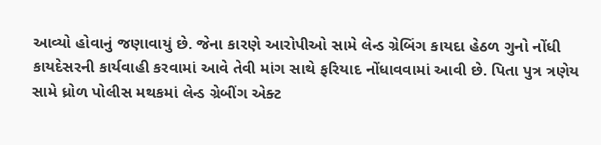આવ્યો હોવાનું જણાવાયું છે. જેના કારણે આરોપીઓ સામે લેન્ડ ગ્રેબિંગ કાયદા હેઠળ ગુનો નોંધી કાયદેસરની કાર્યવાહી કરવામાં આવે તેવી માંગ સાથે ફરિયાદ નોંધાવવામાં આવી છે. પિતા પુત્ર ત્રણેય સામે ધ્રોળ પોલીસ મથકમાં લેન્ડ ગ્રેબીંગ એક્ટ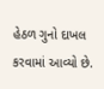હેઠળ ગુનો દાખલ કરવામાં આવ્યો છે.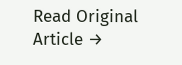Read Original Article →